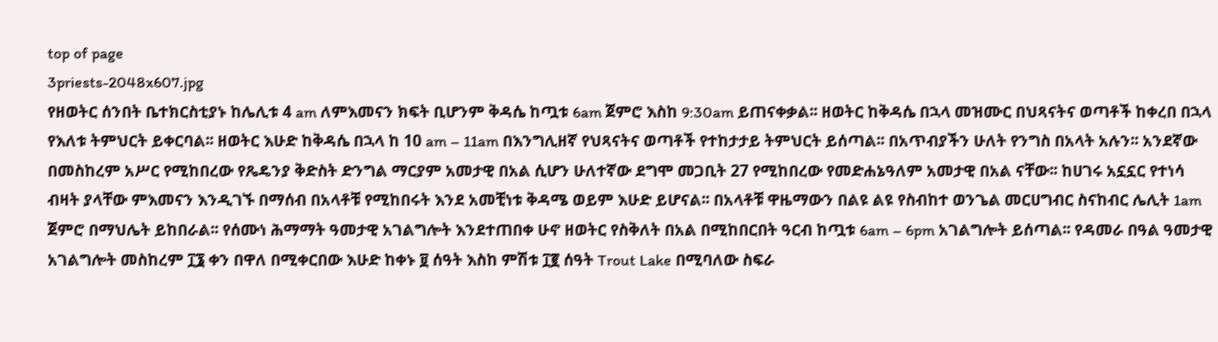top of page
3priests-2048x607.jpg
የዘወትር ሰንበት ቤተክርስቲያኑ ከሌሊቱ 4 am ለምእመናን ክፍት ቢሆንም ቅዳሴ ከጧቱ 6am ጀምሮ እስከ 9:30am ይጠናቀቃል፡፡ ዘወትር ከቅዳሴ በኋላ መዝሙር በህጻናትና ወጣቶች ከቀረበ በኋላ የእለቱ ትምህርት ይቀርባል፡፡ ዘወትር እሁድ ከቅዳሴ በኋላ ከ 10 am – 11am በእንግሊዘኛ የህጻናትና ወጣቶች የተከታታይ ትምህርት ይሰጣል፡፡ በአጥብያችን ሁለት የንግስ በአላት አሉን፡፡ አንደኛው በመስከረም አሥር የሚከበረው የጼዴንያ ቅድስት ድንግል ማርያም አመታዊ በአል ሲሆን ሁለተኛው ደግሞ መጋቢት 27 የሚከበረው የመድሐኔዓለም አመታዊ በአል ናቸው፡፡ ከሀገሩ አኗኗር የተነሳ ብዛት ያላቸው ምእመናን እንዲገኙ በማሰብ በአላቶቹ የሚከበሩት እንደ አመቺነቱ ቅዳሜ ወይም እሁድ ይሆናል፡፡ በአላቶቹ ዋዜማውን በልዩ ልዩ የስብከተ ወንጌል መርሀግብር ስናከብር ሌሊት 1am ጀምሮ በማህሌት ይከበራል፡፡ የሰሙነ ሕማማት ዓመታዊ አገልግሎት እንደተጠበቀ ሁኖ ዘወትር የስቅለት በአል በሚከበርበት ዓርብ ከጧቱ 6am – 6pm አገልግሎት ይሰጣል፡፡ የዳመራ በዓል ዓመታዊ አገልግሎት መስከረም ፲፮ ቀን በዋለ በሚቀርበው እሁድ ከቀኑ ፱ ሰዓት እስከ ምሽቱ ፲፪ ሰዓት Trout Lake በሚባለው ስፍራ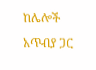ከሌሎች አጥብያ ጋር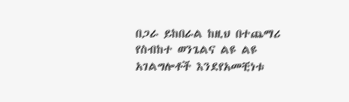በጋራ ይከበራል ከዚህ በተጨማሪ የስብከተ ወንጌልና ልዩ ልዩ አገልግሎቶች እንደየአመቺነቱ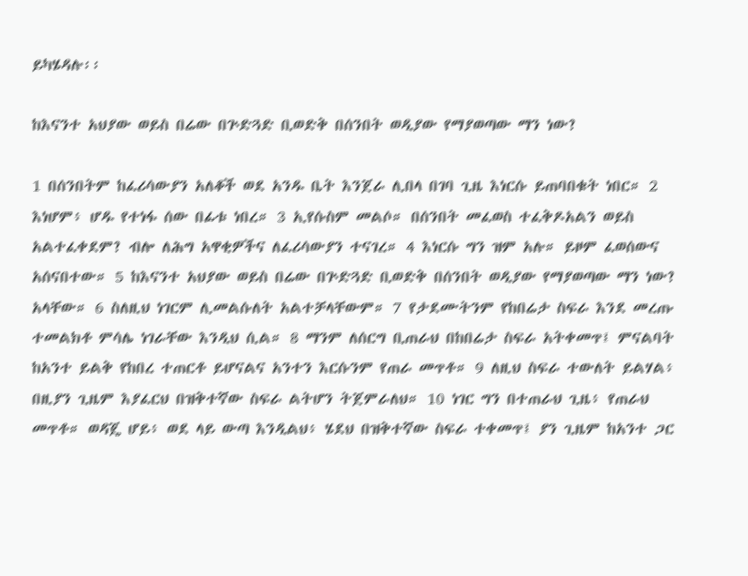ይካሄዳሉ፡፡

ከእናንተ አህያው ወይስ በሬው በጕድጓድ ቢወድቅ በሰንበት ወዲያው የማያወጣው ማን ነው?

1 በሰንበትም ከፈሪሳውያን አለቆች ወደ አንዱ ቤት እንጀራ ሊበላ በገባ ጊዜ እነርሱ ይጠባበቁት ነበር። 2 እነሆም፥ ሆዱ የተነፋ ሰው በፊቱ ነበረ። 3 ኢየሱስም መልሶ። በሰንበት መፈወስ ተፈቅዶአልን ወይስ አልተፈቀደም? ብሎ ለሕግ አዋቂዎችና ለፈሪሳውያን ተናገረ። 4 እነርሱ ግን ዝም አሉ። ይዞም ፈወሰውና አሰናበተው። 5 ከእናንተ አህያው ወይስ በሬው በጕድጓድ ቢወድቅ በሰንበት ወዲያው የማያወጣው ማን ነው? አላቸው። 6 ስለዚህ ነገርም ሊመልሱለት አልተቻላቸውም። 7 የታደሙትንም የከበሬታ ስፍራ እንደ መረጡ ተመልክቶ ምሳሌ ነገራቸው እንዲህ ሲል። 8 ማንም ለሰርግ ቢጠራህ በከበሬታ ስፍራ አትቀመጥ፤ ምናልባት ከአንተ ይልቅ የከበረ ተጠርቶ ይሆናልና አንተን እርሱንም የጠራ መጥቶ። 9 ለዚህ ስፍራ ተውለት ይልሃል፥ በዚያን ጊዜም እያፈርህ በዝቅተኛው ስፍራ ልትሆን ትጀምራለህ። 10 ነገር ግን በተጠራህ ጊዜ፥ የጠራህ መጥቶ። ወዳጄ ሆይ፥ ወደ ላይ ውጣ እንዲልህ፥ ሄደህ በዝቅተኛው ስፍራ ተቀመጥ፤ ያን ጊዜም ከአንተ ጋር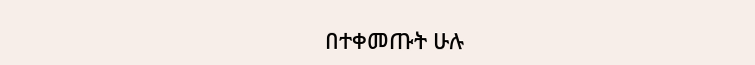በተቀመጡት ሁሉ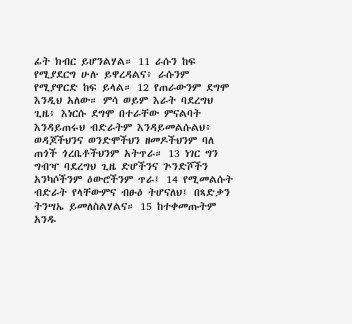ፊት ክብር ይሆንልሃል። 11 ራሱን ከፍ የሚያደርግ ሁሉ ይዋረዳልና፥ ራሱንም የሚያዋርድ ከፍ ይላል። 12 የጠራውንም ደግሞ እንዲህ አለው። ምሳ ወይም እራት ባደረግህ ጊዜ፥ እነርሱ ደግሞ በተራቸው ምናልባት እንዳይጠሩህ ብድራትም እንዳይመልሱልህ፥ ወዳጆችህንና ወንድሞችህን ዘመዶችህንም ባለ ጠጎች ጎረቤቶችህንም አትጥራ። 13 ነገር ግን ግብዣ ባደረግህ ጊዜ ድሆችንና ጕንድሾችን አንካሶችንም ዕውሮችንም ጥራ፤ 14 የሚመልሱት ብድራት የላቸውምና ብፁዕ ትሆናለህ፤ በጻድቃን ትንሣኤ ይመለስልሃልና። 15 ከተቀመጡትም አንዱ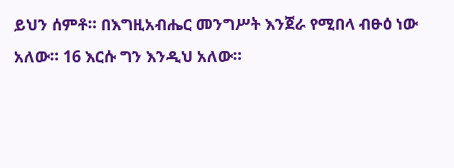ይህን ሰምቶ። በእግዚአብሔር መንግሥት እንጀራ የሚበላ ብፁዕ ነው አለው። 16 እርሱ ግን እንዲህ አለው።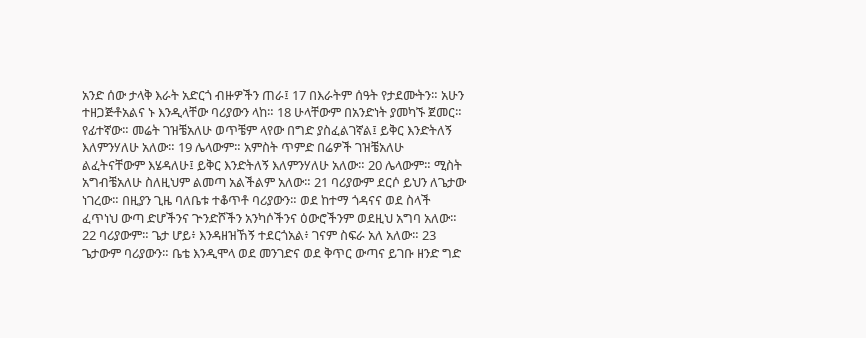አንድ ሰው ታላቅ እራት አድርጎ ብዙዎችን ጠራ፤ 17 በእራትም ሰዓት የታደሙትን። አሁን ተዘጋጅቶአልና ኑ እንዲላቸው ባሪያውን ላከ። 18 ሁላቸውም በአንድነት ያመካኙ ጀመር። የፊተኛው። መሬት ገዝቼአለሁ ወጥቼም ላየው በግድ ያስፈልገኛል፤ ይቅር እንድትለኝ እለምንሃለሁ አለው። 19 ሌላውም። አምስት ጥምድ በሬዎች ገዝቼአለሁ ልፈትናቸውም እሄዳለሁ፤ ይቅር እንድትለኝ እለምንሃለሁ አለው። 20 ሌላውም። ሚስት አግብቼአለሁ ስለዚህም ልመጣ አልችልም አለው። 21 ባሪያውም ደርሶ ይህን ለጌታው ነገረው። በዚያን ጊዜ ባለቤቱ ተቆጥቶ ባሪያውን። ወደ ከተማ ጎዳናና ወደ ስላች ፈጥነህ ውጣ ድሆችንና ጕንድሾችን አንካሶችንና ዕውሮችንም ወደዚህ አግባ አለው። 22 ባሪያውም። ጌታ ሆይ፥ እንዳዘዝኸኝ ተደርጎአል፥ ገናም ስፍራ አለ አለው። 23 ጌታውም ባሪያውን። ቤቴ እንዲሞላ ወደ መንገድና ወደ ቅጥር ውጣና ይገቡ ዘንድ ግድ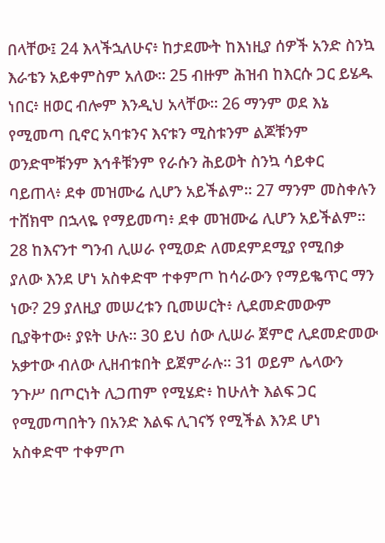በላቸው፤ 24 እላችኋለሁና፥ ከታደሙት ከእነዚያ ሰዎች አንድ ስንኳ እራቴን አይቀምስም አለው። 25 ብዙም ሕዝብ ከእርሱ ጋር ይሄዱ ነበር፥ ዘወር ብሎም እንዲህ አላቸው። 26 ማንም ወደ እኔ የሚመጣ ቢኖር አባቱንና እናቱን ሚስቱንም ልጆቹንም ወንድሞቹንም እኅቶቹንም የራሱን ሕይወት ስንኳ ሳይቀር ባይጠላ፥ ደቀ መዝሙሬ ሊሆን አይችልም። 27 ማንም መስቀሉን ተሸክሞ በኋላዬ የማይመጣ፥ ደቀ መዝሙሬ ሊሆን አይችልም። 28 ከእናንተ ግንብ ሊሠራ የሚወድ ለመደምደሚያ የሚበቃ ያለው እንደ ሆነ አስቀድሞ ተቀምጦ ከሳራውን የማይቈጥር ማን ነው? 29 ያለዚያ መሠረቱን ቢመሠርት፥ ሊደመድመውም ቢያቅተው፥ ያዩት ሁሉ። 30 ይህ ሰው ሊሠራ ጀምሮ ሊደመድመው አቃተው ብለው ሊዘብቱበት ይጀምራሉ። 31 ወይም ሌላውን ንጉሥ በጦርነት ሊጋጠም የሚሄድ፥ ከሁለት እልፍ ጋር የሚመጣበትን በአንድ እልፍ ሊገናኝ የሚችል እንደ ሆነ አስቀድሞ ተቀምጦ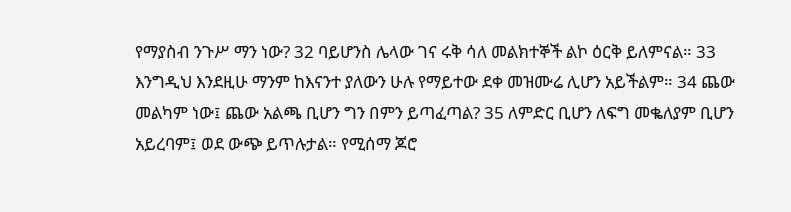የማያስብ ንጉሥ ማን ነው? 32 ባይሆንስ ሌላው ገና ሩቅ ሳለ መልክተኞች ልኮ ዕርቅ ይለምናል። 33 እንግዲህ እንደዚሁ ማንም ከእናንተ ያለውን ሁሉ የማይተው ደቀ መዝሙሬ ሊሆን አይችልም። 34 ጨው መልካም ነው፤ ጨው አልጫ ቢሆን ግን በምን ይጣፈጣል? 35 ለምድር ቢሆን ለፍግ መቈለያም ቢሆን አይረባም፤ ወደ ውጭ ይጥሉታል። የሚሰማ ጆሮ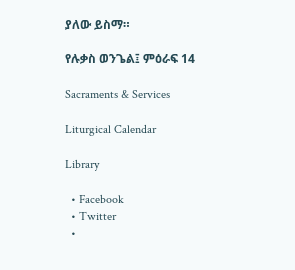ያለው ይስማ።

የሉቃስ ወንጌል፤ ምዕራፍ 14

Sacraments & Services

Liturgical Calendar

Library

  • Facebook
  • Twitter
  •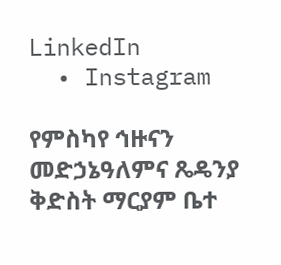LinkedIn
  • Instagram

የምስካየ ኅዙናን መድኃኔዓለምና ጼዴንያ ቅድስት ማርያም ቤተ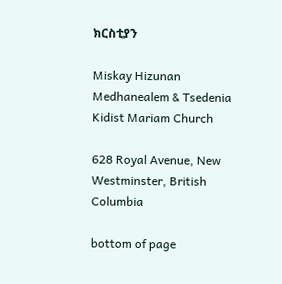ክርስቲያን

Miskay Hizunan Medhanealem & Tsedenia Kidist Mariam Church

628 Royal Avenue, New Westminster, British Columbia

bottom of page